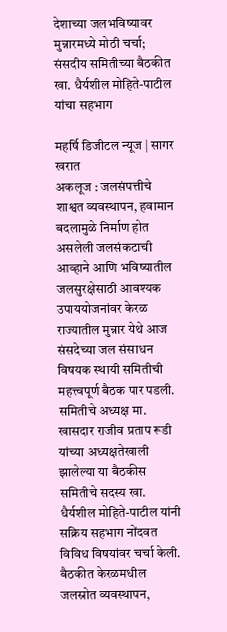देशाच्या जलभविष्यावर मुन्नारमध्ये मोठी चर्चा; संसदीय समितीच्या बैठकीत खा. धैर्यशील मोहिते-पाटील यांचा सहभाग

महर्षि डिजीटल न्यूज | सागर खरात
अकलूज : जलसंपत्तीचे शाश्वत व्यवस्थापन, हवामान बदलामुळे निर्माण होत असलेली जलसंकटाची आव्हाने आणि भविष्यातील जलसुरक्षेसाठी आवश्यक उपाययोजनांवर केरळ राज्यातील मुन्नार येथे आज संसदेच्या जल संसाधन विषयक स्थायी समितीची महत्त्वपूर्ण बैठक पार पडली. समितीचे अध्यक्ष मा. खासदार राजीव प्रताप रूडी यांच्या अध्यक्षतेखाली झालेल्या या बैठकीस समितीचे सदस्य खा. धैर्यशील मोहिते-पाटील यांनी सक्रिय सहभाग नोंदवत विविध विषयांवर चर्चा केली.
बैठकीत केरळमधील जलस्रोत व्यवस्थापन,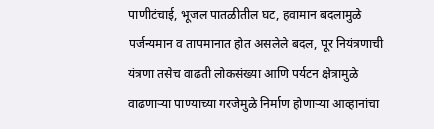पाणीटंचाई, भूजल पातळीतील घट, हवामान बदलामुळे पर्जन्यमान व तापमानात होत असलेले बदल, पूर नियंत्रणाची यंत्रणा तसेच वाढती लोकसंख्या आणि पर्यटन क्षेत्रामुळे वाढणाऱ्या पाण्याच्या गरजेमुळे निर्माण होणाऱ्या आव्हानांचा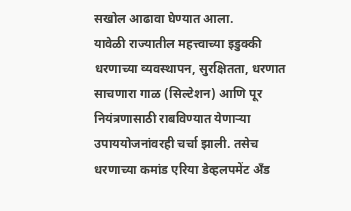सखोल आढावा घेण्यात आला.
यावेळी राज्यातील महत्त्वाच्या इडुक्की धरणाच्या व्यवस्थापन, सुरक्षितता, धरणात साचणारा गाळ (सिल्टेशन) आणि पूर नियंत्रणासाठी राबविण्यात येणाऱ्या उपाययोजनांवरही चर्चा झाली. तसेच धरणाच्या कमांड एरिया डेव्हलपमेंट अँड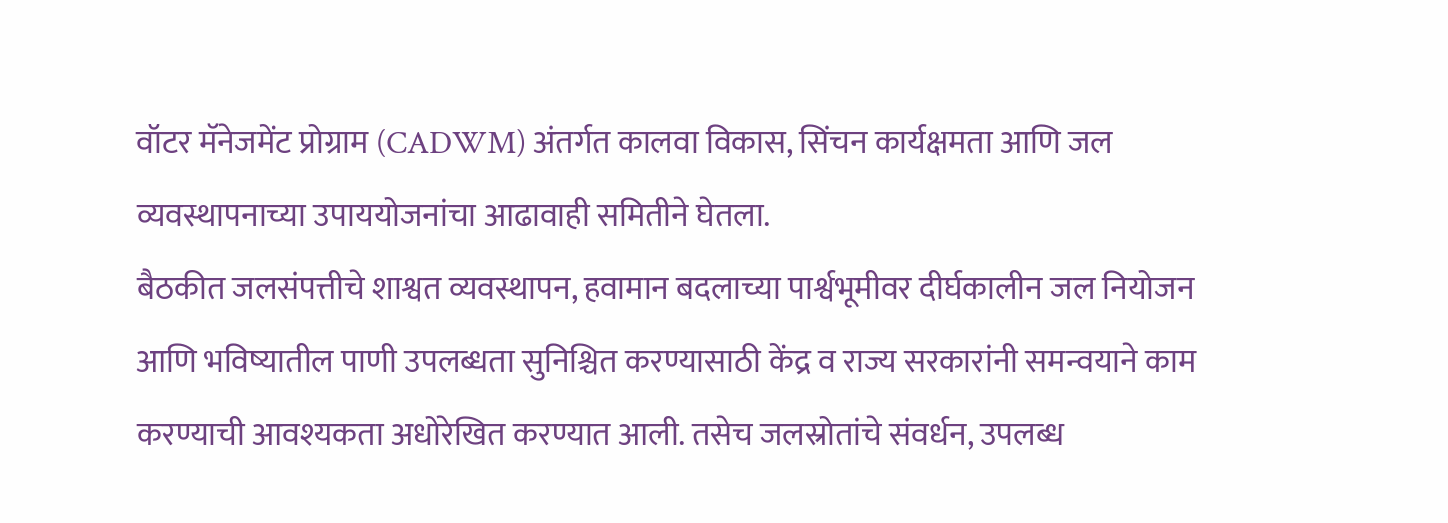वॉटर मॅनेजमेंट प्रोग्राम (CADWM) अंतर्गत कालवा विकास, सिंचन कार्यक्षमता आणि जल व्यवस्थापनाच्या उपाययोजनांचा आढावाही समितीने घेतला.
बैठकीत जलसंपत्तीचे शाश्वत व्यवस्थापन, हवामान बदलाच्या पार्श्वभूमीवर दीर्घकालीन जल नियोजन आणि भविष्यातील पाणी उपलब्धता सुनिश्चित करण्यासाठी केंद्र व राज्य सरकारांनी समन्वयाने काम करण्याची आवश्यकता अधोरेखित करण्यात आली. तसेच जलस्रोतांचे संवर्धन, उपलब्ध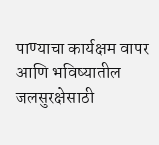पाण्याचा कार्यक्षम वापर आणि भविष्यातील जलसुरक्षेसाठी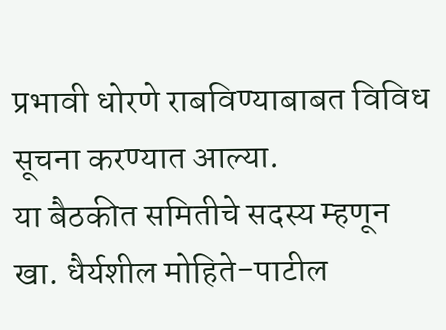प्रभावी धोरणे राबविण्याबाबत विविध सूचना करण्यात आल्या.
या बैठकीत समितीचे सदस्य म्हणून खा. धैर्यशील मोहिते-पाटील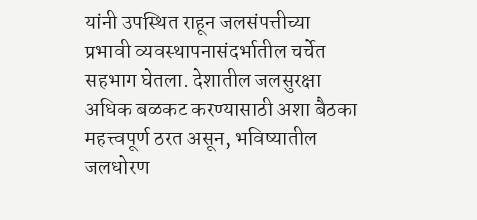यांनी उपस्थित राहून जलसंपत्तीच्या प्रभावी व्यवस्थापनासंदर्भातील चर्चेत सहभाग घेतला. देशातील जलसुरक्षा अधिक बळकट करण्यासाठी अशा बैठका महत्त्वपूर्ण ठरत असून, भविष्यातील जलधोरण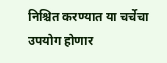निश्चित करण्यात या चर्चेचा उपयोग होणार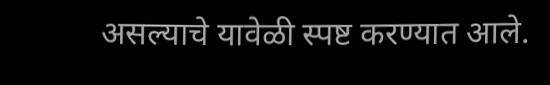असल्याचे यावेळी स्पष्ट करण्यात आले.